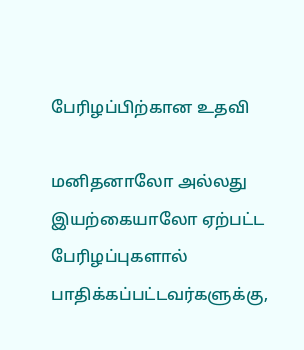பேரிழப்பிற்கான உதவி

மனிதனாலோ அல்லது இயற்கையாலோ ஏற்பட்ட பேரிழப்புகளால் பாதிக்கப்பட்டவர்களுக்கு,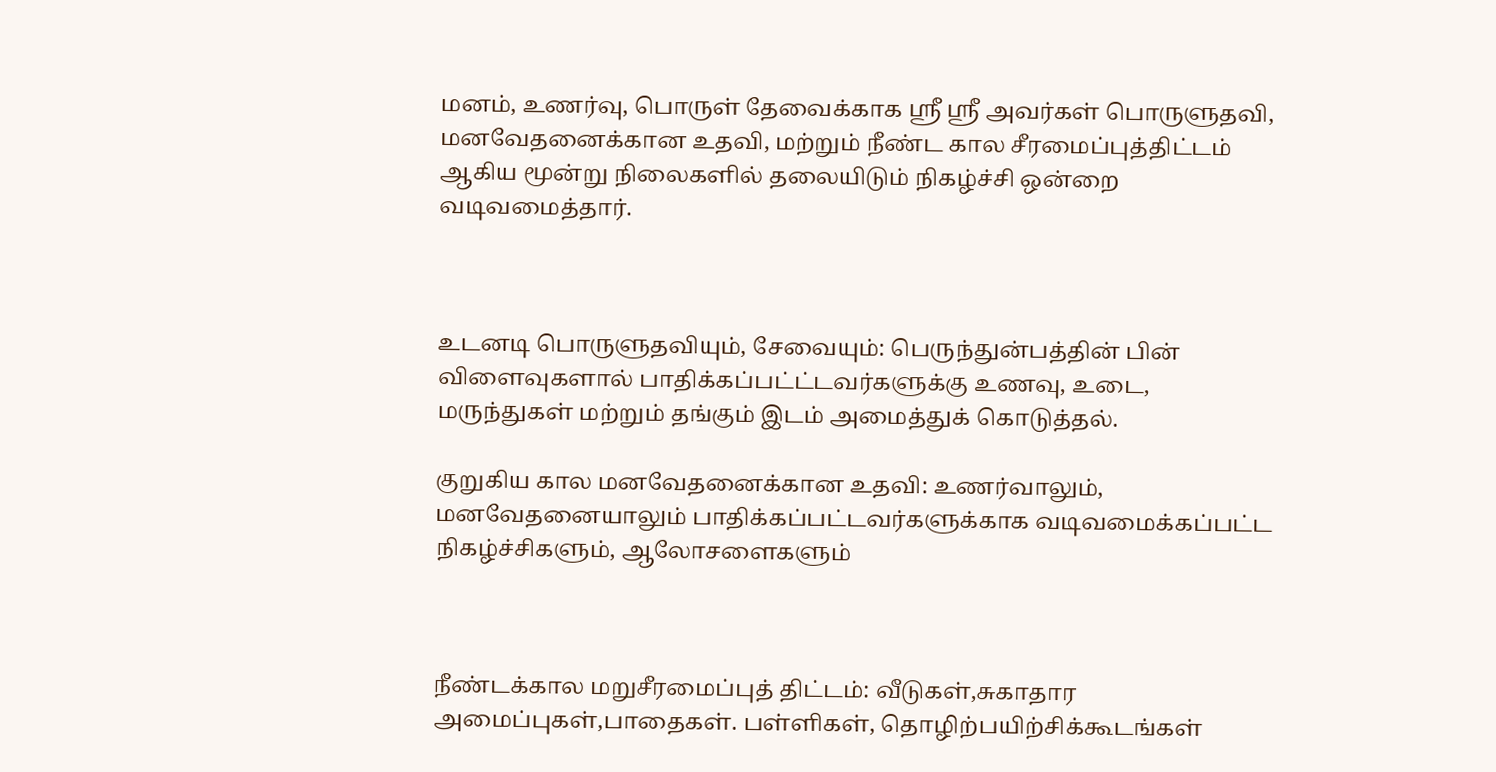மனம், உணர்வு, பொருள் தேவைக்காக ஸ்ரீ ஸ்ரீ அவர்கள் பொருளுதவி, மனவேதனைக்கான உதவி, மற்றும் நீண்ட கால சீரமைப்புத்திட்டம் ஆகிய மூன்று நிலைகளில் தலையிடும் நிகழ்ச்சி ஒன்றை வடிவமைத்தார்.



உடனடி பொருளுதவியும், சேவையும்: பெருந்துன்பத்தின் பின் விளைவுகளால் பாதிக்கப்பட்ட்டவர்களுக்கு உணவு, உடை, மருந்துகள் மற்றும் தங்கும் இடம் அமைத்துக் கொடுத்தல்.

குறுகிய கால மனவேதனைக்கான உதவி: உணர்வாலும், மனவேதனையாலும் பாதிக்கப்பட்டவர்களுக்காக வடிவமைக்கப்பட்ட நிகழ்ச்சிகளும், ஆலோசளைகளும்



நீண்டக்கால மறுசீரமைப்புத் திட்டம்: வீடுகள்,சுகாதார அமைப்புகள்,பாதைகள். பள்ளிகள், தொழிற்பயிற்சிக்கூடங்கள்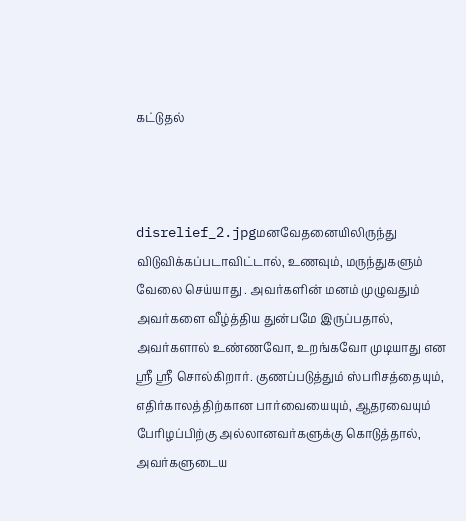கட்டுதல்



disrelief_2.jpgமனவேதனையிலிருந்து விடுவிக்கப்படாவிட்டால், உணவும், மருந்துகளும் வேலை செய்யாது . அவர்களின் மனம் முழுவதும் அவர்களை வீழ்த்திய துன்பமே இருப்பதால், அவர்களால் உண்ணவோ, உறங்கவோ முடியாது என ஸ்ரீ ஸ்ரீ சொல்கிறார். குணப்படுத்தும் ஸ்பரிசத்தையும், எதிர்காலத்திற்கான பார்வையையும், ஆதரவையும் பேரிழப்பிற்கு அல்லானவர்களுக்கு கொடுத்தால், அவர்களுடைய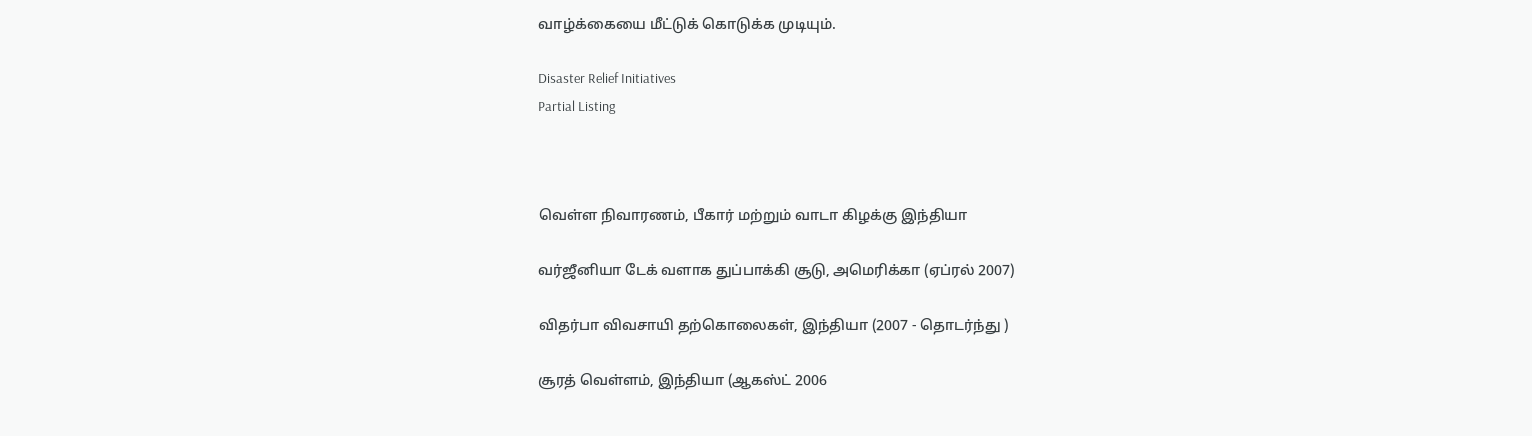வாழ்க்கையை மீட்டுக் கொடுக்க முடியும்.

Disaster Relief Initiatives
Partial Listing



வெள்ள நிவாரணம், பீகார் மற்றும் வாடா கிழக்கு இந்தியா

வர்ஜீனியா டேக் வளாக துப்பாக்கி சூடு, அமெரிக்கா (ஏப்ரல் 2007)

விதர்பா விவசாயி தற்கொலைகள், இந்தியா (2007 - தொடர்ந்து )

சூரத் வெள்ளம், இந்தியா (ஆகஸ்ட் 2006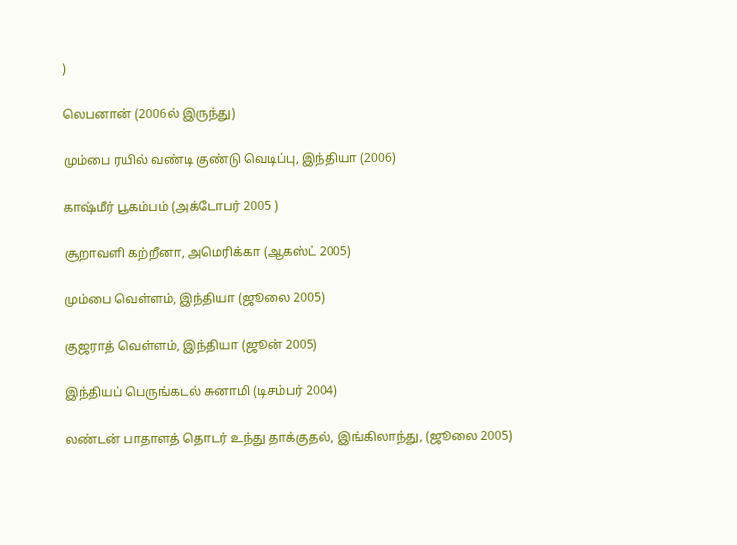)

லெபனான் (2006ல் இருந்து)

மும்பை ரயில் வண்டி குண்டு வெடிப்பு, இந்தியா (2006)

காஷ்மீர் பூகம்பம் (அக்டோபர் 2005 )

சூறாவளி கற்றீனா, அமெரிக்கா (ஆகஸ்ட் 2005)

மும்பை வெள்ளம், இந்தியா (ஜூலை 2005)

குஜராத் வெள்ளம், இந்தியா (ஜூன் 2005)

இந்தியப் பெருங்கடல் சுனாமி (டிசம்பர் 2004)

லண்டன் பாதாளத் தொடர் உந்து தாக்குதல், இங்கிலாந்து, (ஜூலை 2005)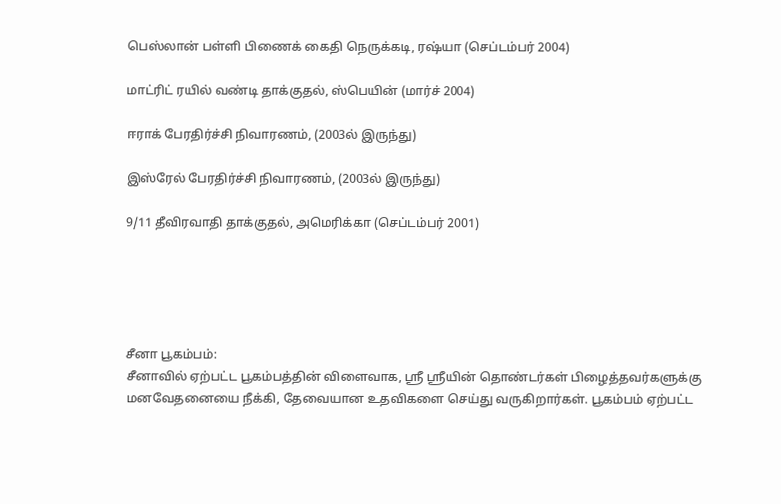பெஸ்லான் பள்ளி பிணைக் கைதி நெருக்கடி, ரஷ்யா (செப்டம்பர் 2004)

மாட்ரிட் ரயில் வண்டி தாக்குதல், ஸ்பெயின் (மார்ச் 2004)

ஈராக் பேரதிர்ச்சி நிவாரணம், (2003ல் இருந்து)

இஸ்ரேல் பேரதிர்ச்சி நிவாரணம், (2003ல் இருந்து)

9/11 தீவிரவாதி தாக்குதல், அமெரிக்கா (செப்டம்பர் 2001)





சீனா பூகம்பம்:
சீனாவில் ஏற்பட்ட பூகம்பத்தின் விளைவாக, ஸ்ரீ ஸ்ரீயின் தொண்டர்கள் பிழைத்தவர்களுக்கு மனவேதனையை நீக்கி, தேவையான உதவிகளை செய்து வருகிறார்கள். பூகம்பம் ஏற்பட்ட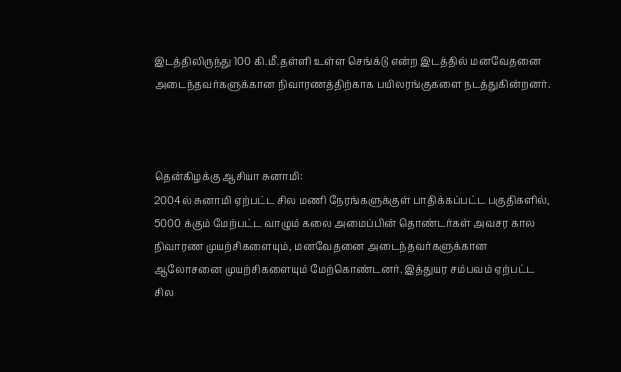இடத்திலிருந்து 100 கி.மீ.தள்ளி உள்ள செங்க்டு என்ற இடத்தில் மனவேதனை அடைந்தவர்களுக்கான நிவாரணத்திற்காக பயிலரங்குகளை நடத்துகின்றனர்.



தென்கிழக்கு ஆசியா சுனாமி:
2004ல் சுனாமி ஏற்பட்ட சில மணி நேரங்களுக்குள் பாதிக்கப்பட்ட பகுதிகளில், 5000 க்கும் மேற்பட்ட வாழும் கலை அமைப்பின் தொண்டர்கள் அவசர கால நிவாரண முயற்சிகளையும், மனவேதனை அடைந்தவர்களுக்கான ஆலோசனை முயற்சிகளையும் மேற்கொண்டனர். இத்துயர சம்பவம் ஏற்பட்ட சில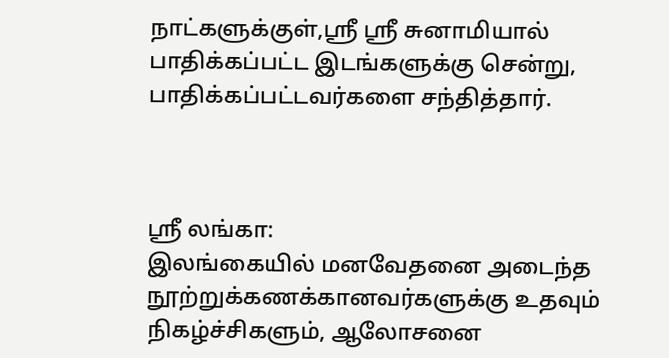நாட்களுக்குள்,ஸ்ரீ ஸ்ரீ சுனாமியால் பாதிக்கப்பட்ட இடங்களுக்கு சென்று, பாதிக்கப்பட்டவர்களை சந்தித்தார்.



ஸ்ரீ லங்கா:
இலங்கையில் மனவேதனை அடைந்த நூற்றுக்கணக்கானவர்களுக்கு உதவும் நிகழ்ச்சிகளும், ஆலோசனை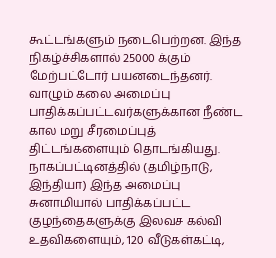கூட்டங்களும் நடைபெற்றன. இந்த நிகழ்ச்சிகளால் 25000 க்கும் மேற்பட்டோர் பயனடைந்தனர். வாழும் கலை அமைப்பு பாதிக்கப்பட்டவர்களுக்கான நீண்ட கால மறு சீரமைப்புத் திட்டங்களையும் தொடங்கியது. நாகப்பட்டினத்தில் (தமிழ்நாடு, இந்தியா) இந்த அமைப்பு சுனாமியால் பாதிக்கப்பட்ட குழந்தைகளுக்கு இலவச கல்வி உதவிகளையும், 120 வீடுகள்கட்டி,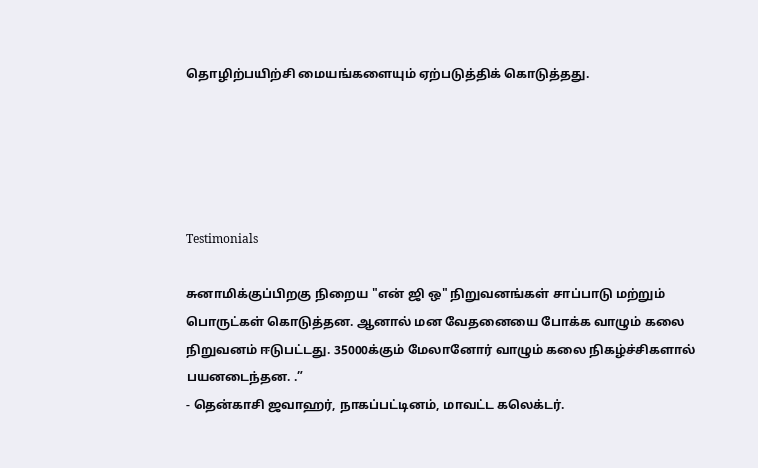தொழிற்பயிற்சி மையங்களையும் ஏற்படுத்திக் கொடுத்தது.





Testimonials

சுனாமிக்குப்பிறகு நிறைய "என் ஜி ஒ" நிறுவனங்கள் சாப்பாடு மற்றும் பொருட்கள் கொடுத்தன. ஆனால் மன வேதனையை போக்க வாழும் கலை நிறுவனம் ஈடுபட்டது. 35000க்கும் மேலானோர் வாழும் கலை நிகழ்ச்சிகளால் பயனடைந்தன. .”
- தென்காசி ஜவாஹர், நாகப்பட்டினம், மாவட்ட கலெக்டர்.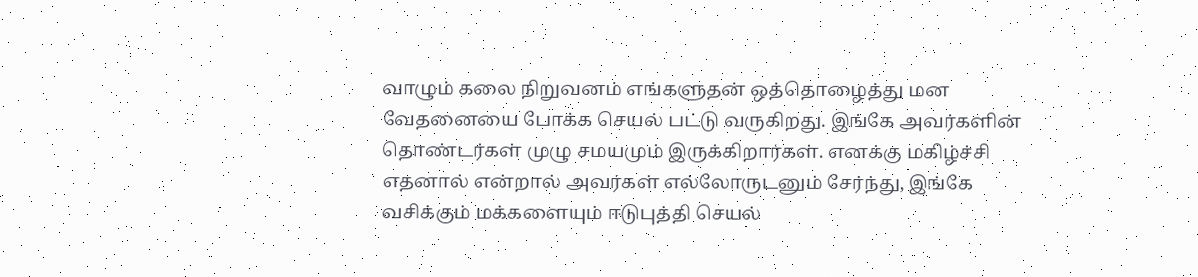வாழும் கலை நிறுவனம் எங்களுதன் ஒத்தொழைத்து மன வேதனையை போக்க செயல் பட்டு வருகிறது. இங்கே அவர்களின் தொண்டர்கள் முழு சமயமும் இருக்கிறார்கள். எனக்கு மகிழ்ச்சி எதனால் என்றால் அவர்கள் எல்லோருடனும் சேர்ந்து, இங்கே வசிக்கும் மக்களையும் ஈடுபுத்தி செயல்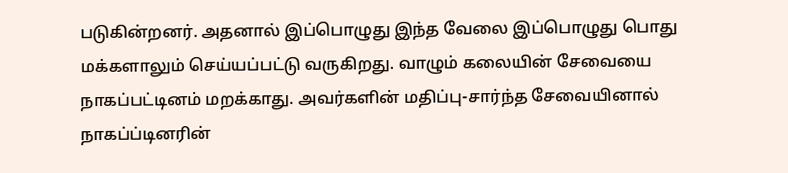படுகின்றனர். அதனால் இப்பொழுது இந்த வேலை இப்பொழுது பொது மக்களாலும் செய்யப்பட்டு வருகிறது. வாழும் கலையின் சேவையை நாகப்பட்டினம் மறக்காது. அவர்களின் மதிப்பு-சார்ந்த சேவையினால் நாகப்ப்டினரின்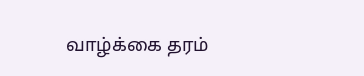வாழ்க்கை தரம்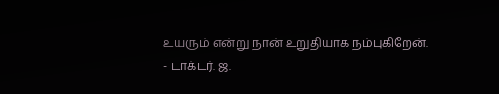உயரும் என்று நான் உறுதியாக நம்புகிறேன்.
- டாக்டர். ஜ.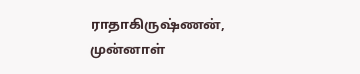ராதாகிருஷ்ணன், முன்னாள்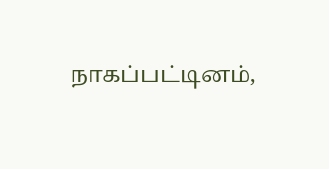நாகப்பட்டினம்,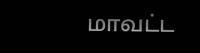மாவட்ட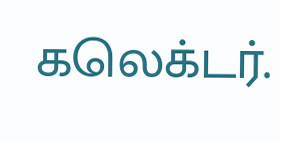கலெக்டர்.